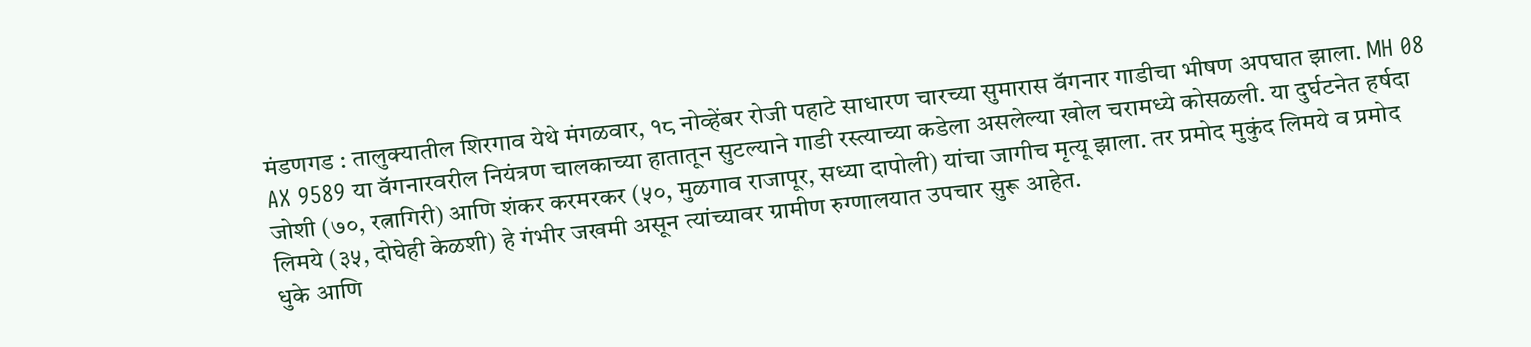मंडणगड : तालुक्यातील शिरगाव येथे मंगळवार, १८ नोव्हेंबर रोजी पहाटे साधारण चारच्या सुमारास वॅगनार गाडीचा भीषण अपघात झाला. MH 08 AX 9589 या वॅगनारवरील नियंत्रण चालकाच्या हातातून सुटल्याने गाडी रस्त्याच्या कडेला असलेल्या खोल चरामध्ये कोसळली. या दुर्घटनेत हर्षदा जोशी (७०, रत्नागिरी) आणि शंकर करमरकर (५०, मुळगाव राजापूर, सध्या दापोली) यांचा जागीच मृत्यू झाला. तर प्रमोद मुकुंद लिमये व प्रमोद लिमये (३५, दोघेही केळशी) हे गंभीर जखमी असून त्यांच्यावर ग्रामीण रुग्णालयात उपचार सुरू आहेत.
धुके आणि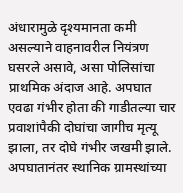अंधारामुळे दृश्यमानता कमी असल्याने वाहनावरील नियंत्रण घसरले असावे, असा पोलिसांचा प्राथमिक अंदाज आहे. अपघात एवढा गंभीर होता की गाडीतल्या चार प्रवाशांपैकी दोघांचा जागीच मृत्यू झाला, तर दोघे गंभीर जखमी झाले.
अपघातानंतर स्थानिक ग्रामस्थांच्या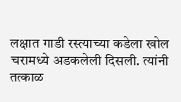लक्षात गाडी रस्त्याच्या कडेला खोल चरामध्ये अडकलेली दिसली. त्यांनी तत्काळ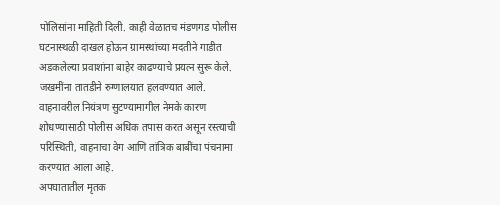पोलिसांना माहिती दिली. काही वेळातच मंडणगड पोलीस घटनास्थळी दाखल होऊन ग्रामस्थांच्या मदतीने गाडीत अडकलेल्या प्रवाशांना बाहेर काढण्याचे प्रयत्न सुरू केले. जखमींना तातडीने रुग्णालयात हलवण्यात आले.
वाहनावरील नियंत्रण सुटण्यामागील नेमके कारण शोधण्यासाठी पोलीस अधिक तपास करत असून रस्त्याची परिस्थिती, वाहनाचा वेग आणि तांत्रिक बाबींचा पंचनामा करण्यात आला आहे.
अपघातातील मृतक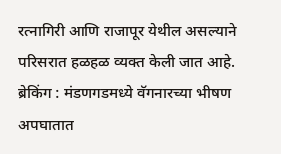रत्नागिरी आणि राजापूर येथील असल्याने परिसरात हळहळ व्यक्त केली जात आहे.
ब्रेकिंग : मंडणगडमध्ये वॅगनारच्या भीषण अपघातात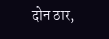दोन ठार,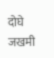दोघे जखमी